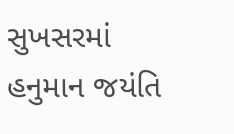સુખસરમાં હનુમાન જયંતિ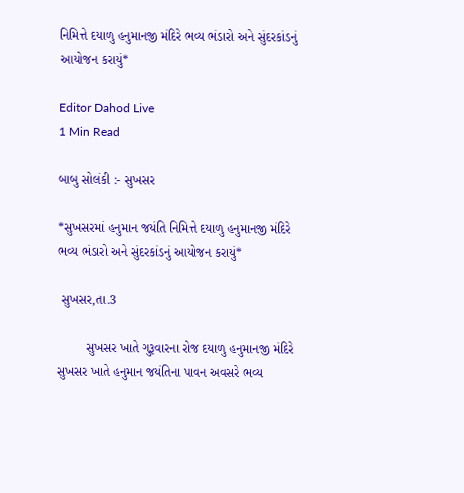નિમિત્તે દયાળુ હનુમાનજી મંદિરે ભવ્ય ભંડારો અને સુંદરકાંડનું આયોજન કરાયું*

Editor Dahod Live
1 Min Read

બાબુ સોલંકી :- સુખસર

*સુખસરમાં હનુમાન જયંતિ નિમિત્તે દયાળુ હનુમાનજી મંદિરે ભવ્ય ભંડારો અને સુંદરકાંડનું આયોજન કરાયું*

 સુખસર,તા.3

        સુખસર ખાતે ગુરૂવારના રોજ દયાળુ હનુમાનજી મંદિરે સુખસર ખાતે હનુમાન જયંતિના પાવન અવસરે ભવ્ય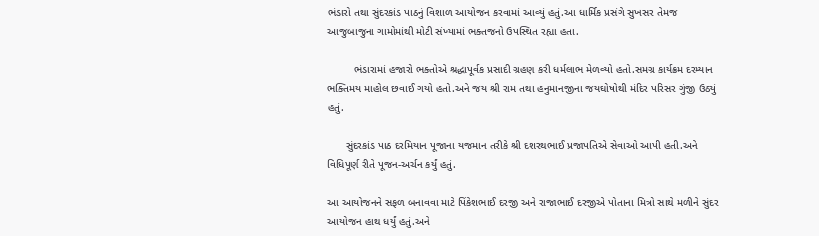ભંડારો તથા સુંદરકાંડ પાઠનું વિશાળ આયોજન કરવામાં આવ્યું હતું.આ ધાર્મિક પ્રસંગે સુખસર તેમજ આજુબાજુના ગામોમાંથી મોટી સંખ્યામાં ભક્તજનો ઉપસ્થિત રહ્યા હતા.

         ભંડારામાં હજારો ભક્તોએ શ્રદ્ધાપૂર્વક પ્રસાદી ગ્રહણ કરી ધર્મલાભ મેળવ્યો હતો.સમગ્ર કાર્યક્રમ દરમ્યાન ભક્તિમય માહોલ છવાઈ ગયો હતો.અને જય શ્રી રામ તથા હનુમાનજીના જયઘોષોથી મંદિર પરિસર ગુંજી ઉઠ્યું હતું.

      સુંદરકાંડ પાઠ દરમિયાન પૂજાના યજમાન તરીકે શ્રી દશરથભાઈ પ્રજાપતિએ સેવાઓ આપી હતી.અને વિધિપૂર્ણ રીતે પૂજન-અર્ચન કર્યું હતું.

આ આયોજનને સફળ બનાવવા માટે પિંકેશભાઈ દરજી અને રાજાભાઈ દરજીએ પોતાના મિત્રો સાથે મળીને સુંદર આયોજન હાથ ધર્યું હતું.અને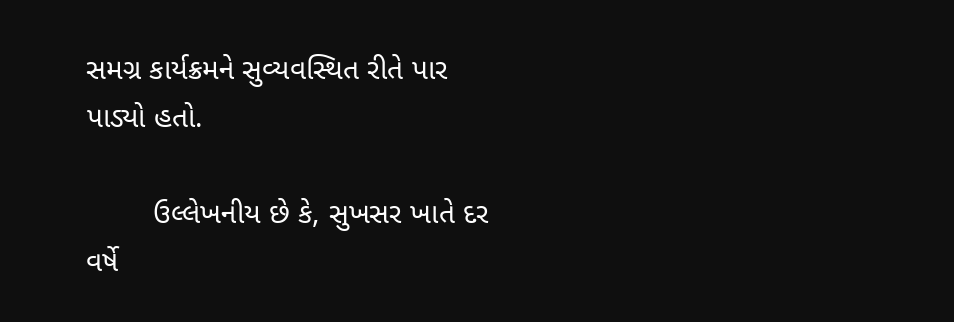સમગ્ર કાર્યક્રમને સુવ્યવસ્થિત રીતે પાર પાડ્યો હતો.

        ઉલ્લેખનીય છે કે, સુખસર ખાતે દર વર્ષે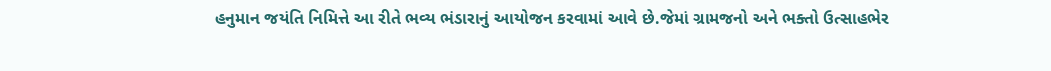હનુમાન જયંતિ નિમિત્તે આ રીતે ભવ્ય ભંડારાનું આયોજન કરવામાં આવે છે.જેમાં ગ્રામજનો અને ભક્તો ઉત્સાહભેર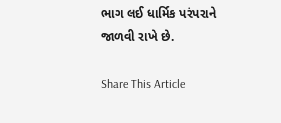ભાગ લઈ ધાર્મિક પરંપરાને જાળવી રાખે છે.

Share This Article